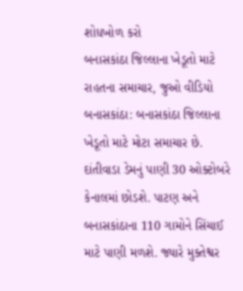શોધખોળ કરો
બનાસકાંઠા જિલ્લાના ખેડૂતો માટે રાહતના સમાચાર, જુઓ વીડિયો
બનાસકાંઠા: બનાસકાંઠા જિલ્લાના ખેડૂતો માટે મોટા સમાચાર છે. દાંતીવાડા ડેમનું પાણી 30 ઓક્ટોબરે કેનાલમાં છોડશે. પાટણ અને બનાસકાંઠાના 110 ગામોને સિંચાઈ માટે પાણી મળશે. જ્યારે મુક્તેશ્વર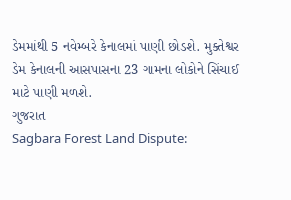ડેમમાંથી 5 નવેમ્બરે કેનાલમાં પાણી છોડશે. મુક્તેશ્વર ડેમ કેનાલની આસપાસના 23 ગામના લોકોને સિંચાઈ માટે પાણી મળશે.
ગુજરાત
Sagbara Forest Land Dispute: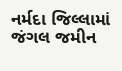નર્મદા જિલ્લામાં જંગલ જમીન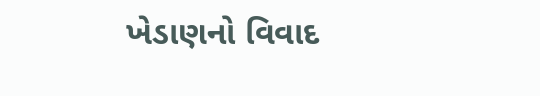ખેડાણનો વિવાદ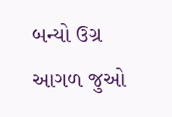બન્યો ઉગ્ર
આગળ જુઓ